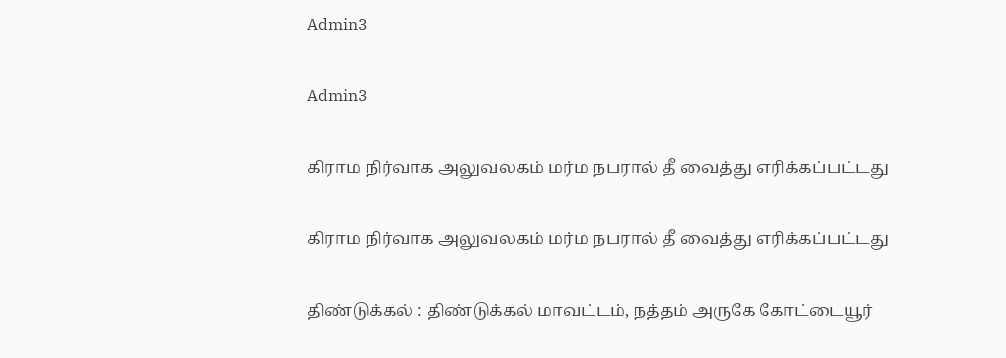Admin3

Admin3

கிராம நிர்வாக அலுவலகம் மர்ம நபரால் தீ வைத்து எரிக்கப்பட்டது

கிராம நிர்வாக அலுவலகம் மர்ம நபரால் தீ வைத்து எரிக்கப்பட்டது

திண்டுக்கல் : திண்டுக்கல் மாவட்டம், நத்தம் அருகே கோட்டையூர்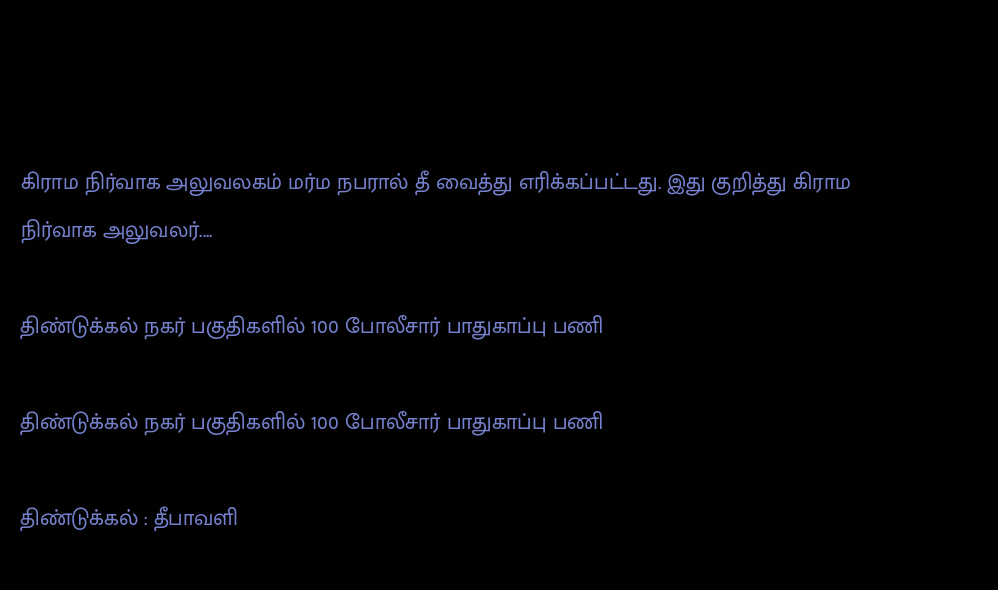கிராம நிர்வாக அலுவலகம் மர்ம நபரால் தீ வைத்து எரிக்கப்பட்டது. இது குறித்து கிராம நிர்வாக அலுவலர்....

திண்டுக்கல் நகர் பகுதிகளில் 100 போலீசார் பாதுகாப்பு பணி

திண்டுக்கல் நகர் பகுதிகளில் 100 போலீசார் பாதுகாப்பு பணி

திண்டுக்கல் : தீபாவளி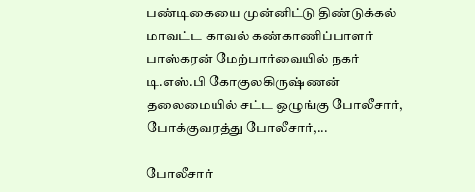பண்டிகையை முன்னிட்டு திண்டுக்கல் மாவட்ட காவல் கண்காணிப்பாளர் பாஸ்கரன் மேற்பார்வையில் நகர் டி.எஸ்.பி கோகுலகிருஷ்ணன் தலைமையில் சட்ட ஒழுங்கு போலீசார், போக்குவரத்து போலீசார்,...

போலீசார்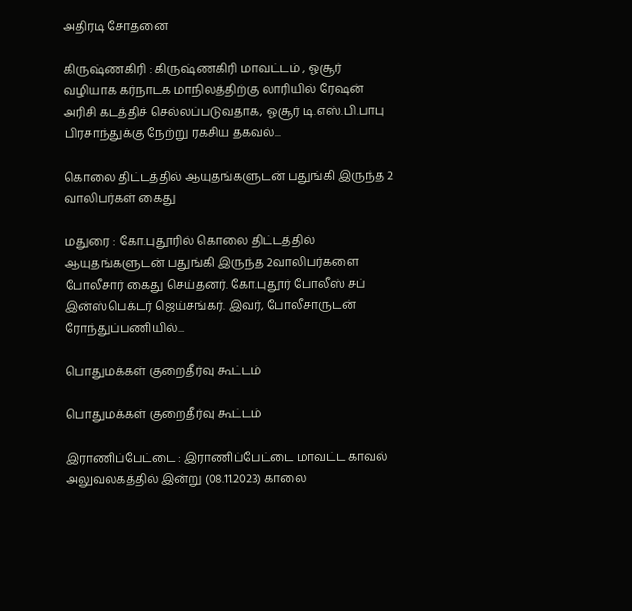அதிரடி சோதனை

கிருஷ்ணகிரி : கிருஷ்ணகிரி மாவட்டம் , ஓசூர் வழியாக கர்நாடக மாநிலத்திற்கு லாரியில் ரேஷன் அரிசி கடத்திச் செல்லப்படுவதாக, ஓசூர் டி.எஸ்.பி.பாபு பிரசாந்துக்கு நேற்று ரகசிய தகவல்...

கொலை திட்டத்தில் ஆயுதங்களுடன் பதுங்கி இருந்த 2 வாலிபர்கள் கைது

மதுரை : கோ.புதூரில் கொலை திட்டத்தில் ஆயுதங்களுடன் பதுங்கி இருந்த 2வாலிபர்களை போலீசார் கைது செய்தனர். கோ.புதூர் போலீஸ் சப் இன்ஸ்பெக்டர் ஜெய்சங்கர். இவர், போலீசாருடன் ரோந்துப்பணியில்...

பொதுமக்கள் குறைதீர்வு கூட்டம்

பொதுமக்கள் குறைதீர்வு கூட்டம்

இராணிப்பேட்டை : இராணிப்பேட்டை மாவட்ட காவல் அலுவலகத்தில் இன்று (08.11.2023) காலை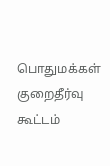பொதுமக்கள் குறைதீர்வு கூட்டம்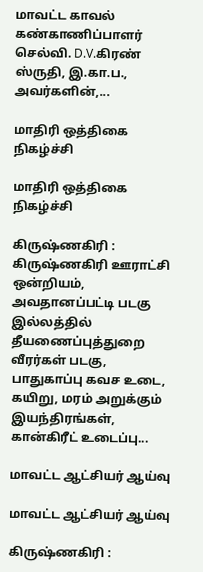மாவட்ட காவல் கண்காணிப்பாளர் செல்வி. D.V.கிரண் ஸ்ருதி, இ.கா.ப., அவர்களின்,...

மாதிரி ஒத்திகை நிகழ்ச்சி

மாதிரி ஒத்திகை நிகழ்ச்சி

கிருஷ்ணகிரி : கிருஷ்ணகிரி ஊராட்சி ஒன்றியம், அவதானப்பட்டி படகு இல்லத்தில் தீயணைப்புத்துறை வீரர்கள் படகு, பாதுகாப்பு கவச உடை, கயிறு, மரம் அறுக்கும் இயந்திரங்கள், கான்கிரீட் உடைப்பு...

மாவட்ட ஆட்சியர் ஆய்வு

மாவட்ட ஆட்சியர் ஆய்வு

கிருஷ்ணகிரி :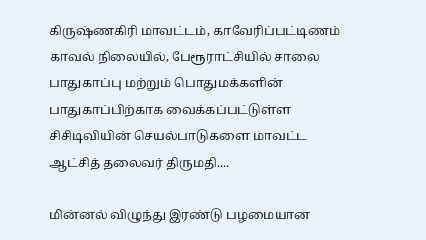கிருஷ்ணகிரி மாவட்டம், காவேரிப்பட்டிணம் காவல் நிலையில், பேரூராட்சியில் சாலை பாதுகாப்பு மற்றும் பொதுமக்களின் பாதுகாப்பிற்காக வைக்கப்பட்டுள்ள சிசிடிவியின் செயல்பாடுகளை மாவட்ட ஆட்சித் தலைவர் திருமதி....

மின்னல் விழுந்து இரண்டு பழமையான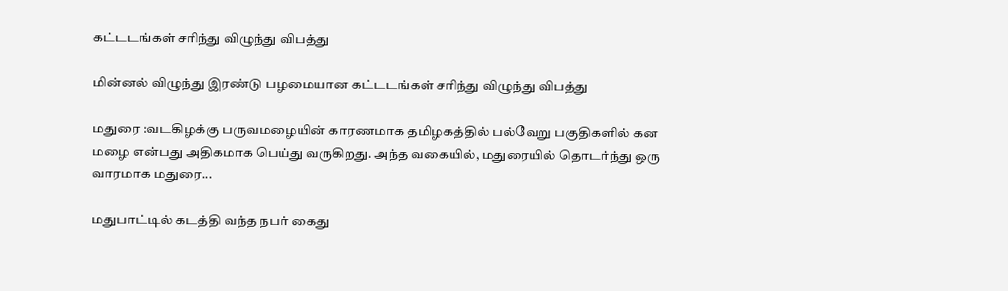கட்டடங்கள் சரிந்து விழுந்து விபத்து

மின்னல் விழுந்து இரண்டு பழமையான கட்டடங்கள் சரிந்து விழுந்து விபத்து

மதுரை :வடகிழக்கு பருவமழையின் காரணமாக தமிழகத்தில் பல்வேறு பகுதிகளில் கன மழை என்பது அதிகமாக பெய்து வருகிறது. அந்த வகையில், மதுரையில் தொடர்ந்து ஒரு வாரமாக மதுரை...

மதுபாட்டில் கடத்தி வந்த நபர் கைது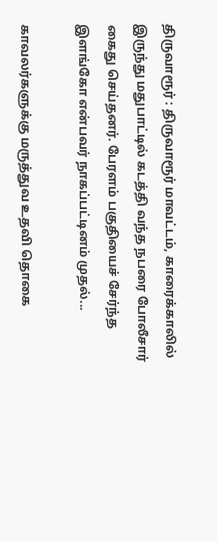திருவாரூர் : திருவாரூர் மாவட்டம், காரைக்காலில் இருந்து மதுபாட்டில் கடத்தி வந்த நபரை போலீசார் கைது செய்தனர். பேரளம் பகுதியைச் சேர்ந்த இளங்கோ என்பவர் நாகப்பட்டினம் முதல்...

காவலர்களுக்கு மருத்துவ உதவி தொகை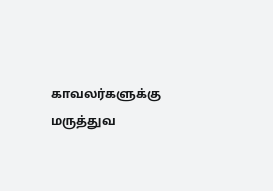காவலர்களுக்கு மருத்துவ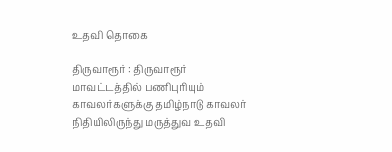உதவி தொகை

திருவாரூர் : திருவாரூர் மாவட்டத்தில் பணிபுரியும் காவலர்களுக்கு தமிழ்நாடு காவலர் நிதியிலிருந்து மருத்துவ உதவி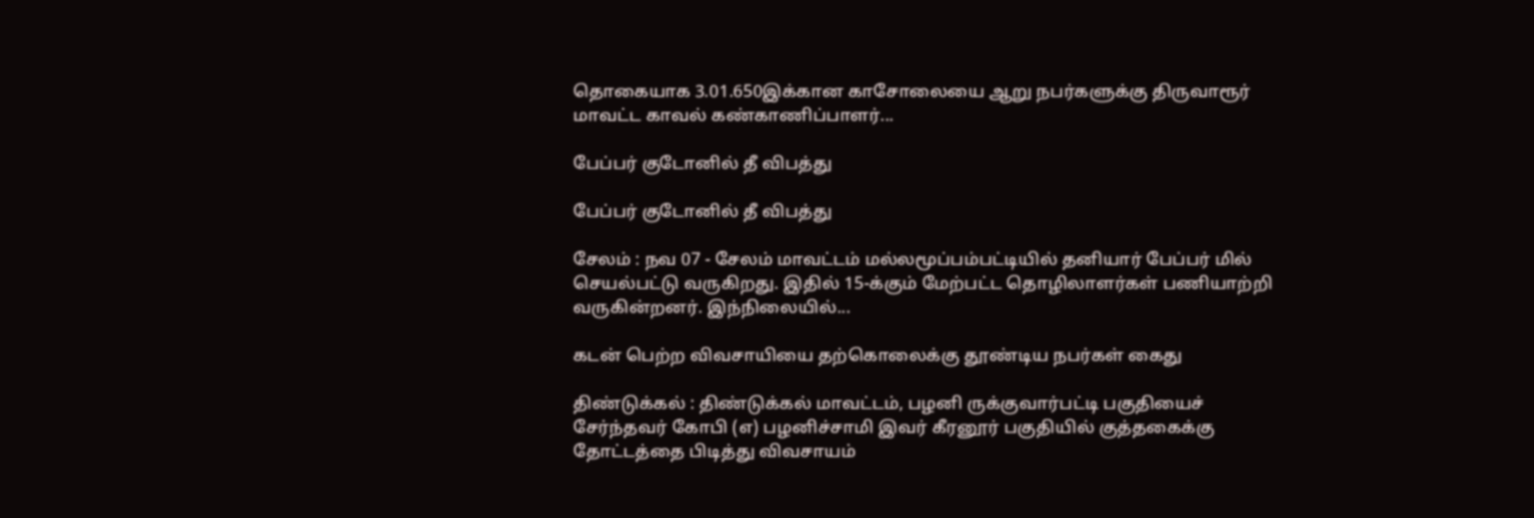தொகையாக 3.01.650இக்கான காசோலையை ஆறு நபர்களுக்கு திருவாரூர் மாவட்ட காவல் கண்காணிப்பாளர்...

பேப்பர் குடோனில் தீ விபத்து

பேப்பர் குடோனில் தீ விபத்து

சேலம் : நவ 07 - சேலம் மாவட்டம் மல்லமூப்பம்பட்டியில் தனியார் பேப்பர் மில் செயல்பட்டு வருகிறது. இதில் 15-க்கும் மேற்பட்ட தொழிலாளர்கள் பணியாற்றி வருகின்றனர். இந்நிலையில்...

கடன் பெற்ற விவசாயியை தற்கொலைக்கு தூண்டிய நபர்கள் கைது

திண்டுக்கல் : திண்டுக்கல் மாவட்டம், பழனி ருக்குவார்பட்டி பகுதியைச் சேர்ந்தவர் கோபி (எ) பழனிச்சாமி இவர் கீரனூர் பகுதியில் குத்தகைக்கு தோட்டத்தை பிடித்து விவசாயம்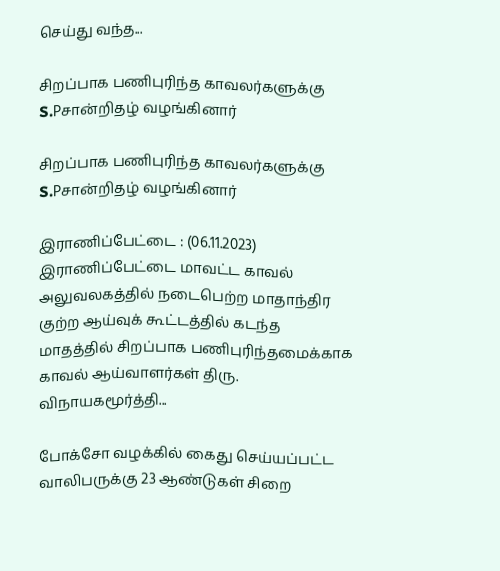செய்து வந்த...

சிறப்பாக பணிபுரிந்த காவலர்களுக்கு S.Pசான்றிதழ் வழங்கினார்

சிறப்பாக பணிபுரிந்த காவலர்களுக்கு S.Pசான்றிதழ் வழங்கினார்

இராணிப்பேட்டை : (06.11.2023) இராணிப்பேட்டை மாவட்ட காவல் அலுவலகத்தில் நடைபெற்ற மாதாந்திர குற்ற ஆய்வுக் கூட்டத்தில் கடந்த மாதத்தில் சிறப்பாக பணிபுரிந்தமைக்காக காவல் ஆய்வாளர்கள் திரு. விநாயகமூர்த்தி...

போக்சோ வழக்கில் கைது செய்யப்பட்ட வாலிபருக்கு 23 ஆண்டுகள் சிறை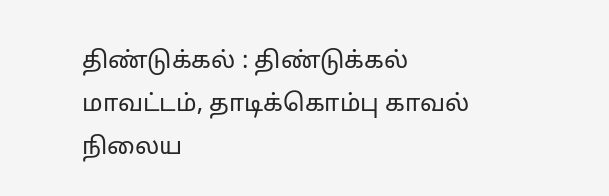திண்டுக்கல் : திண்டுக்கல் மாவட்டம், தாடிக்கொம்பு காவல் நிலைய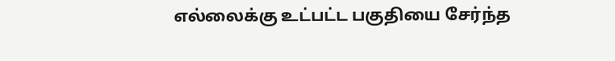எல்லைக்கு உட்பட்ட பகுதியை சேர்ந்த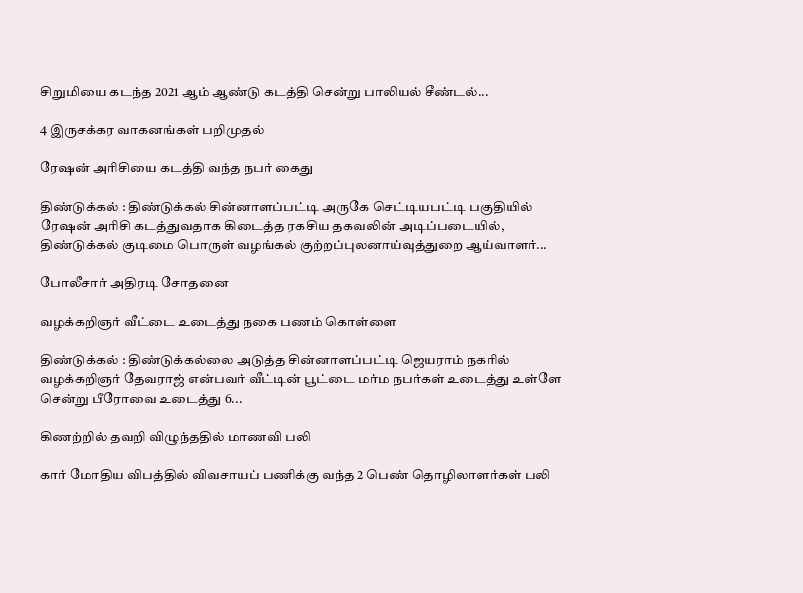சிறுமியை கடந்த 2021 ஆம் ஆண்டு கடத்தி சென்று பாலியல் சீண்டல்...

4 இருசக்கர வாகனங்கள் பறிமுதல்

ரேஷன் அரிசியை கடத்தி வந்த நபர் கைது

திண்டுக்கல் : திண்டுக்கல் சின்னாளப்பட்டி அருகே செட்டியபட்டி பகுதியில் ரேஷன் அரிசி கடத்துவதாக கிடைத்த ரகசிய தகவலின் அடிப்படையில், திண்டுக்கல் குடிமை பொருள் வழங்கல் குற்றப்புலனாய்வுத்துறை ஆய்வாளர்...

போலீசார் அதிரடி சோதனை

வழக்கறிஞர் வீட்டை உடைத்து நகை பணம் கொள்ளை

திண்டுக்கல் : திண்டுக்கல்லை அடுத்த சின்னாளப்பட்டி ஜெயராம் நகரில் வழக்கறிஞர் தேவராஜ் என்பவர் வீட்டின் பூட்டை மர்ம நபர்கள் உடைத்து உள்ளே சென்று பீரோவை உடைத்து 6...

கிணற்றில் தவறி விழுந்ததில் மாணவி பலி

கார் மோதிய விபத்தில் விவசாயப் பணிக்கு வந்த 2 பெண் தொழிலாளர்கள் பலி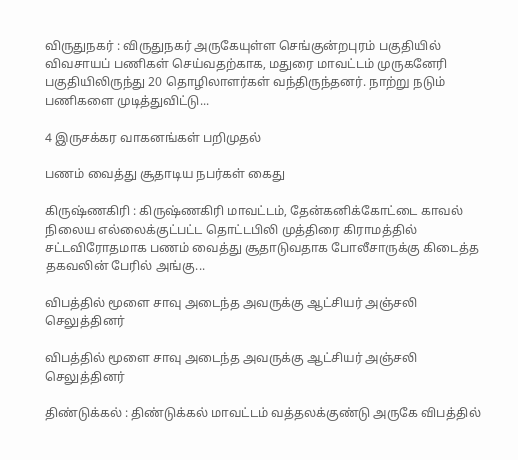விருதுநகர் : விருதுநகர் அருகேயுள்ள செங்குன்றபுரம் பகுதியில் விவசாயப் பணிகள் செய்வதற்காக, மதுரை மாவட்டம் முருகனேரி பகுதியிலிருந்து 20 தொழிலாளர்கள் வந்திருந்தனர். நாற்று நடும் பணிகளை முடித்துவிட்டு...

4 இருசக்கர வாகனங்கள் பறிமுதல்

பணம் வைத்து சூதாடிய நபர்கள் கைது

கிருஷ்ணகிரி : கிருஷ்ணகிரி மாவட்டம், தேன்கனிக்கோட்டை காவல் நிலைய எல்லைக்குட்பட்ட தொட்டபிலி முத்திரை கிராமத்தில் சட்டவிரோதமாக பணம் வைத்து சூதாடுவதாக போலீசாருக்கு கிடைத்த தகவலின் பேரில் அங்கு...

விபத்தில் மூளை சாவு அடைந்த அவருக்கு ஆட்சியர் அஞ்சலி செலுத்தினர்

விபத்தில் மூளை சாவு அடைந்த அவருக்கு ஆட்சியர் அஞ்சலி செலுத்தினர்

திண்டுக்கல் : திண்டுக்கல் மாவட்டம் வத்தலக்குண்டு அருகே விபத்தில்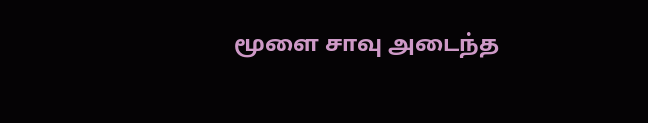மூளை சாவு அடைந்த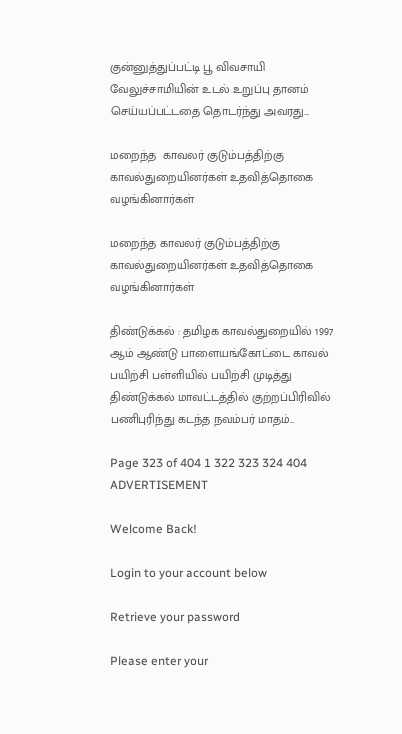குன்னுத்துப்பட்டி பூ விவசாயி வேலுச்சாமியின் உடல் உறுப்பு தானம் செய்யப்பட்டதை தொடர்ந்து அவரது...

மறைந்த  காவலர் குடும்பத்திற்கு காவல்துறையினர்கள் உதவித்தொகை வழங்கினார்கள்

மறைந்த காவலர் குடும்பத்திற்கு காவல்துறையினர்கள் உதவித்தொகை வழங்கினார்கள்

திண்டுக்கல் : தமிழக காவல்துறையில் 1997 ஆம் ஆண்டு பாளையங்கோட்டை காவல் பயிற்சி பள்ளியில் பயிற்சி முடித்து திண்டுக்கல் மாவட்டத்தில் குற்றப்பிரிவில் பணிபுரிந்து கடந்த நவம்பர் மாதம்...

Page 323 of 404 1 322 323 324 404
ADVERTISEMENT

Welcome Back!

Login to your account below

Retrieve your password

Please enter your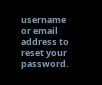username or email address to reset your password.